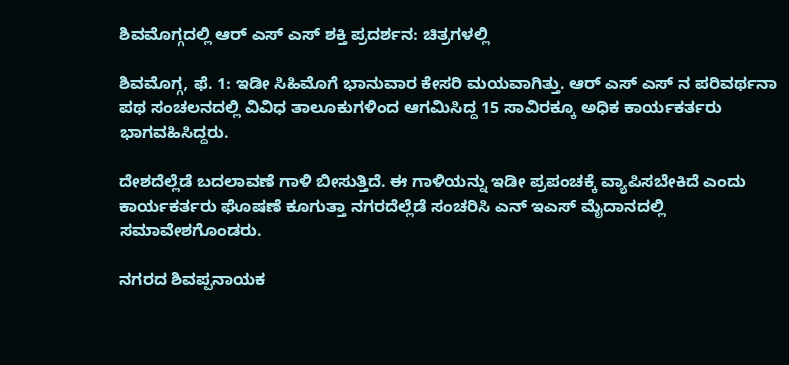ಶಿವಮೊಗ್ಗದಲ್ಲಿ ಆರ್ ಎಸ್ ಎಸ್ ಶಕ್ತಿ ಪ್ರದರ್ಶನ: ಚಿತ್ರಗಳಲ್ಲಿ

ಶಿವಮೊಗ್ಗ, ಫೆ. 1: ಇಡೀ ಸಿಹಿಮೊಗೆ ಭಾನುವಾರ ಕೇಸರಿ ಮಯವಾಗಿತ್ತು. ಆರ್ ಎಸ್ ಎಸ್ ನ ಪರಿವರ್ಥನಾ ಪಥ ಸಂಚಲನದಲ್ಲಿ ವಿವಿಧ ತಾಲೂಕುಗಳಿಂದ ಆಗಮಿಸಿದ್ದ 15 ಸಾವಿರಕ್ಕೂ ಅಧಿಕ ಕಾರ್ಯಕರ್ತರು ಭಾಗವಹಿಸಿದ್ದರು.

ದೇ‍ಶದೆಲ್ಲೆಡೆ ಬದಲಾವಣೆ ಗಾಳಿ ಬೀಸುತ್ತಿದೆ. ಈ ಗಾಳಿಯನ್ನು ಇಡೀ ಪ್ರಪಂಚಕ್ಕೆ ವ್ಯಾಪಿಸಬೇಕಿದೆ ಎಂದು ಕಾರ್ಯಕರ್ತರು ಘೊಷಣೆ ಕೂಗುತ್ತಾ ನಗರದೆಲ್ಲೆಡೆ ಸಂಚರಿಸಿ ಎನ್ ಇಎಸ್ ಮೈದಾನದಲ್ಲಿ ಸಮಾವೇಶಗೊಂಡರು.

ನಗರದ ಶಿವಪ್ಪನಾಯಕ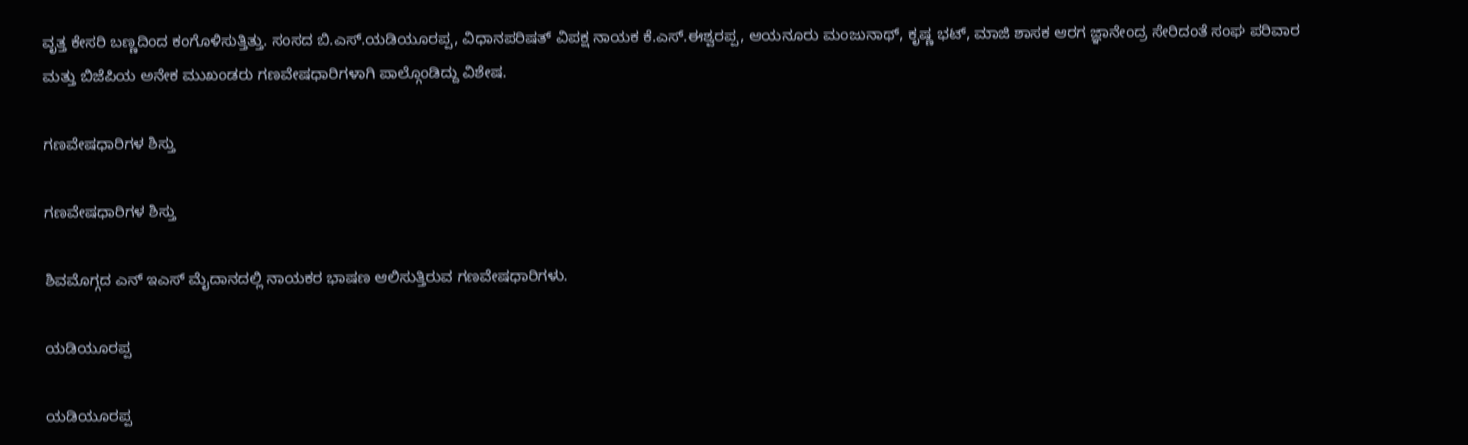ವೃತ್ತ ಕೇಸರಿ ಬಣ್ಣದಿಂದ ಕಂಗೊಳಿಸುತ್ತಿತ್ತು. ಸಂಸದ ಬಿ.ಎಸ್.ಯಡಿಯೂರಪ್ಪ, ವಿಧಾನಪರಿಷತ್ ವಿಪಕ್ಷ ನಾಯಕ ಕೆ.ಎಸ್.ಈಶ್ವರಪ್ಪ, ಆಯನೂರು ಮಂಜುನಾಥ್, ಕೃಷ್ಣ ಭಟ್, ಮಾಜಿ ಶಾಸಕ ಆರಗ ಜ್ಞಾನೇಂದ್ರ ಸೇರಿದಂತೆ ಸಂಘ ಪರಿವಾರ ಮತ್ತು ಬಿಜೆಪಿಯ ಅನೇಕ ಮುಖಂಡರು ಗಣವೇಷಧಾರಿಗಳಾಗಿ ಪಾಲ್ಗೊಂಡಿದ್ದು ವಿಶೇಷ.

ಗಣವೇಷಧಾರಿಗಳ ಶಿಸ್ತು

ಗಣವೇಷಧಾರಿಗಳ ಶಿಸ್ತು

ಶಿವಮೊಗ್ಗದ ಎನ್ ಇಎಸ್ ಮೈದಾನದಲ್ಲಿ ನಾಯಕರ ಭಾಷಣ ಆಲಿಸುತ್ತಿರುವ ಗಣವೇಷಧಾರಿಗಳು.

ಯಡಿಯೂರಪ್ಪ

ಯಡಿಯೂರಪ್ಪ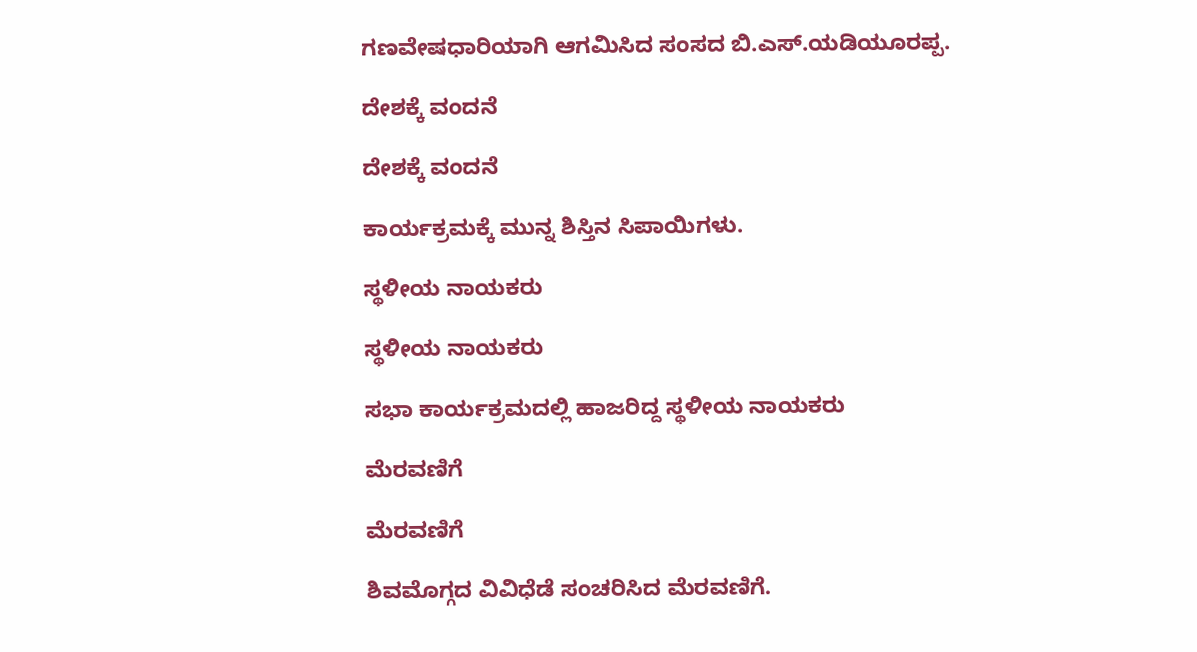ಗಣವೇಷಧಾರಿಯಾಗಿ ಆಗಮಿಸಿದ ಸಂಸದ ಬಿ.ಎಸ್.ಯಡಿಯೂರಪ್ಪ.

ದೇಶಕ್ಕೆ ವಂದನೆ

ದೇಶಕ್ಕೆ ವಂದನೆ

ಕಾರ್ಯಕ್ರಮಕ್ಕೆ ಮುನ್ನ ಶಿಸ್ತಿನ ಸಿಪಾಯಿಗಳು.

ಸ್ಥಳೀಯ ನಾಯಕರು

ಸ್ಥಳೀಯ ನಾಯಕರು

ಸಭಾ ಕಾರ್ಯಕ್ರಮದಲ್ಲಿ ಹಾಜರಿದ್ದ ಸ್ಥಳೀಯ ನಾಯಕರು

ಮೆರವಣಿಗೆ

ಮೆರವಣಿಗೆ

ಶಿವಮೊಗ್ಗದ ವಿವಿಧೆಡೆ ಸಂಚರಿಸಿದ ಮೆರವಣಿಗೆ.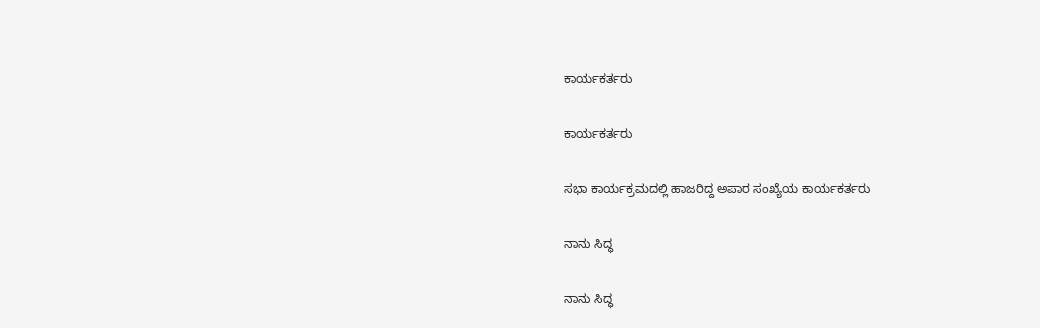ಕಾರ್ಯಕರ್ತರು

ಕಾರ್ಯಕರ್ತರು

ಸಭಾ ಕಾರ್ಯಕ್ರಮದಲ್ಲಿ ಹಾಜರಿದ್ದ ಅಪಾರ ಸಂಖ್ಯೆಯ ಕಾರ್ಯಕರ್ತರು

ನಾನು ಸಿದ್ಧ

ನಾನು ಸಿದ್ಧ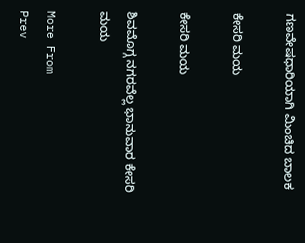ಗಣವೇಷಧಾರಿಯಾಗಿ ಮಿಂಚಿದ ಬಾಲಕ

ಕೇಸರಿ ಮಯ

ಕೇಸರಿ ಮಯ

ಶಿವಮೊಗ್ಗ ನಗರವೆಲ್ಲ ಭಾನುವಾರ ಕೇಸರಿ ಮಯ

More From
Prev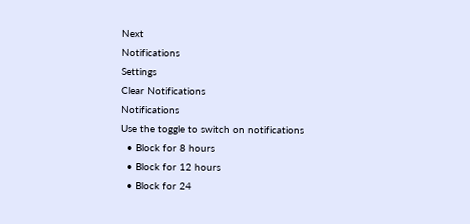Next
Notifications
Settings
Clear Notifications
Notifications
Use the toggle to switch on notifications
  • Block for 8 hours
  • Block for 12 hours
  • Block for 24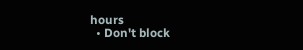hours
  • Don't block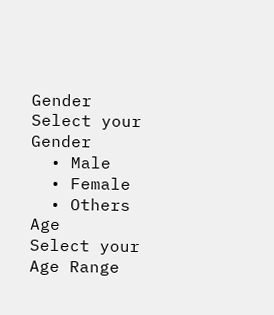Gender
Select your Gender
  • Male
  • Female
  • Others
Age
Select your Age Range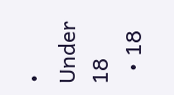• Under 18
  • 18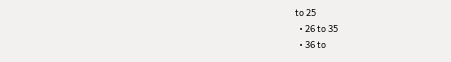to 25
  • 26 to 35
  • 36 to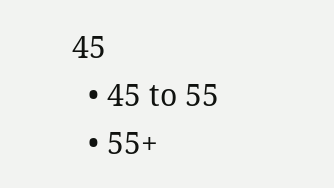45
  • 45 to 55
  • 55+